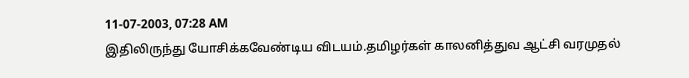11-07-2003, 07:28 AM
இதிலிருந்து யோசிக்கவேண்டிய விடயம்.தமிழர்கள் காலனித்துவ ஆட்சி வரமுதல்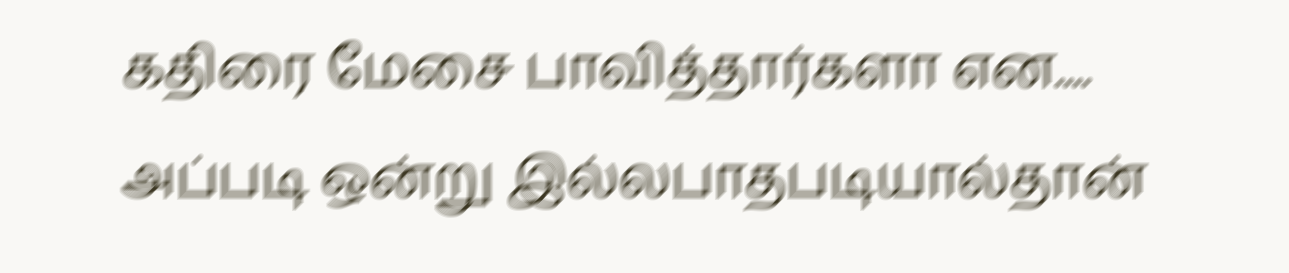கதிரை மேசை பாவித்தார்களா என....
அப்படி ஒன்று இல்லபாதபடியால்தான்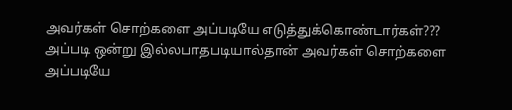அவர்கள் சொற்களை அப்படியே எடுத்துக்கொண்டார்கள்???
அப்படி ஒன்று இல்லபாதபடியால்தான் அவர்கள் சொற்களை அப்படியே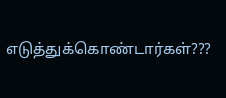எடுத்துக்கொண்டார்கள்???